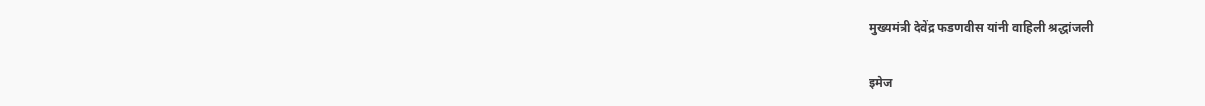मुख्यमंत्री देवेंद्र फडणवीस यांनी वाहिली श्रद्धांजली

इमेज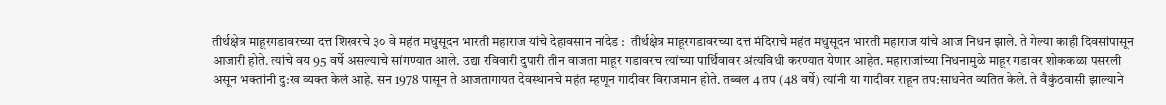तीर्थक्षेत्र माहूरगडावरच्या दत्त शिखरचे ३० वे महंत मधुसूदन भारती महाराज यांचे देहावसान नांदेड :  तीर्थक्षेत्र माहूरगडावरच्या दत्त मंदिराचे महंत मधुसूदन भारती महाराज यांचे आज निधन झाले. ते गेल्या काही दिवसांपासून आजारी होते. त्यांचे वय 95 वर्षे असल्याचे सांगण्यात आले. उद्या रविवारी दुपारी तीन वाजता माहूर गडावरच त्यांच्या पार्थिवावर अंत्यविधी करण्यात येणार आहेत. महाराजांच्या निधनामुळे माहूर गडावर शोककळा पसरली असून भक्तांनी दु:ख व्यक्त केलं आहे. सन 1978 पासून ते आजतागायत देवस्थानचे महंत म्हणून गादीवर विराजमान होते. तब्बल 4 तप (48 वर्षे) त्यांनी या गादीवर राहून तप:साधनेत व्यतित केले. ते वैकुंठवासी झाल्याने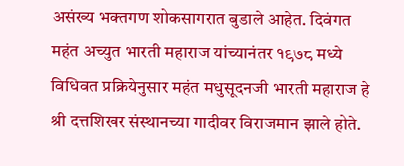असंख्य भक्तगण शोकसागरात बुडाले आहेत. दिवंगत महंत अच्युत भारती महाराज यांच्यानंतर १९७८ मध्ये विधिवत प्रक्रियेनुसार महंत मधुसूदनजी भारती महाराज हे श्री दत्तशिखर संस्थानच्या गादीवर विराजमान झाले होते.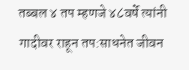तब्बल ४ तप म्हणजे ४८वर्षे त्यांनी गादीवर राहून तप:साधनेत जीवन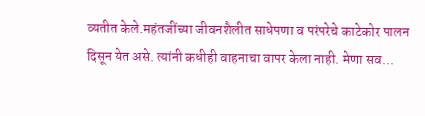व्यतीत केले.महंतजींच्या जीवनशैलीत साधेपणा व परंपरेचे काटेकोर पालन दिसून येत असे. त्यांनी कधीही वाहनाचा वापर केला नाही. मेणा सव...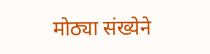मोठ्या संख्येने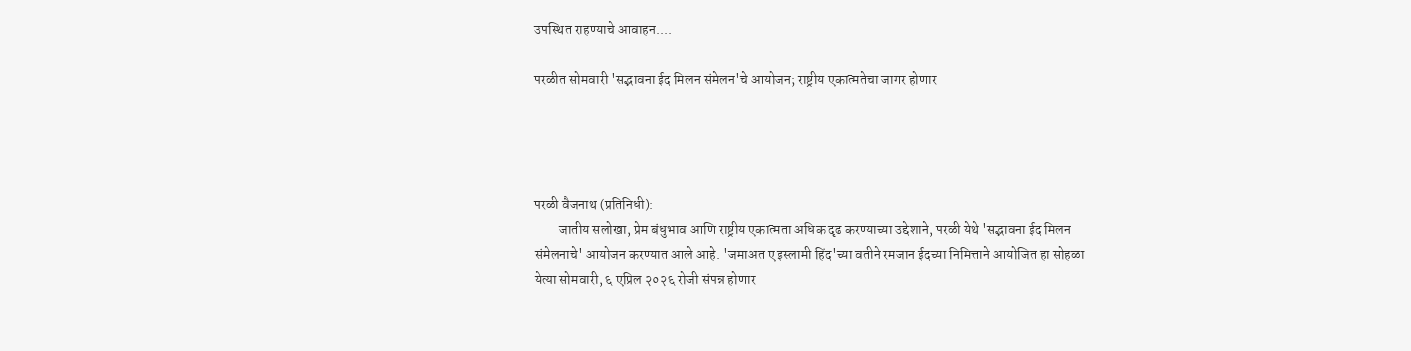उपस्थित राहण्याचे आवाहन....

परळीत सोमवारी 'सद्भावना ईद मिलन संमेलन'चे आयोजन; राष्ट्रीय एकात्मतेचा जागर होणार




परळी वैजनाथ (प्रतिनिधी):
         जातीय सलोखा, प्रेम बंधुभाव आणि राष्ट्रीय एकात्मता अधिक दृढ करण्याच्या उद्देशाने, परळी येथे 'सद्भावना ईद मिलन संमेलनाचे' आयोजन करण्यात आले आहे. 'जमाअत ए इस्लामी हिंद'च्या वतीने रमजान ईदच्या निमित्ताने आयोजित हा सोहळा येत्या सोमवारी, ६ एप्रिल २०२६ रोजी संपन्न होणार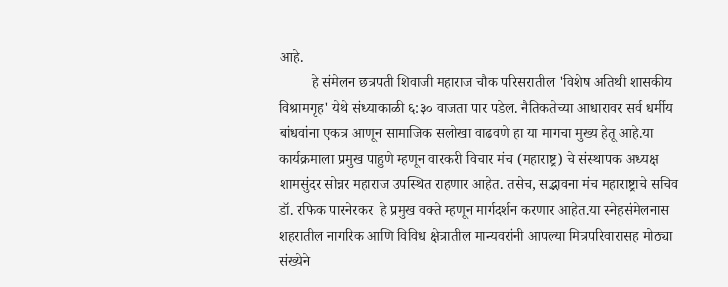आहे.
         हे संमेलन छत्रपती शिवाजी महाराज चौक परिसरातील 'विशेष अतिथी शासकीय विश्रामगृह' येथे संध्याकाळी ६:३० वाजता पार पडेल. नैतिकतेच्या आधारावर सर्व धर्मीय बांधवांना एकत्र आणून सामाजिक सलोखा वाढवणे हा या मागचा मुख्य हेतू आहे.या कार्यक्रमाला प्रमुख पाहुणे म्हणून वारकरी विचार मंच (महाराष्ट्र) चे संस्थापक अध्यक्ष शामसुंदर सोन्नर महाराज उपस्थित राहणार आहेत. तसेच, सद्भावना मंच महाराष्ट्राचे सचिव डॉ. रफिक पारनेरकर  हे प्रमुख वक्ते म्हणून मार्गदर्शन करणार आहेत.या स्नेहसंमेलनास शहरातील नागरिक आणि विविध क्षेत्रातील मान्यवरांनी आपल्या मित्रपरिवारासह मोठ्या संख्येने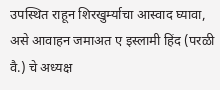उपस्थित राहून शिरखुर्म्याचा आस्वाद घ्यावा, असे आवाहन जमाअत ए इस्लामी हिंद (परळी वै.) चे अध्यक्ष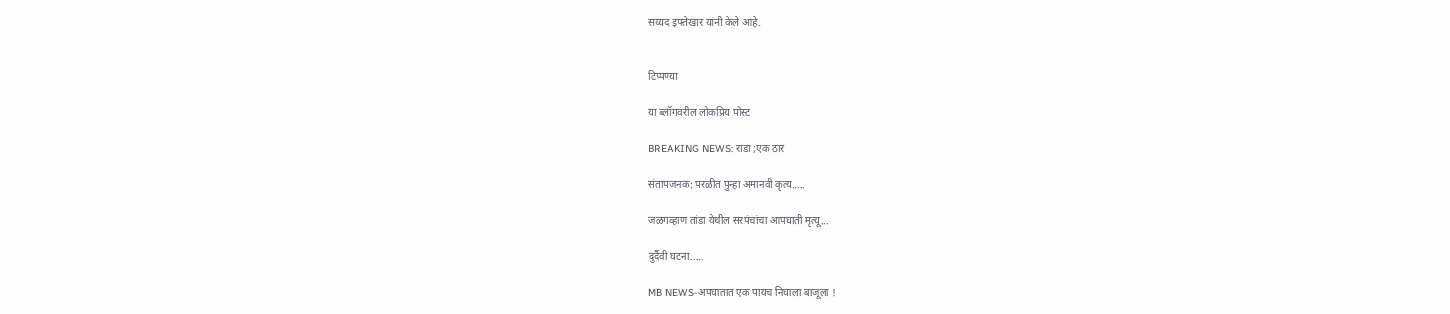सय्यद इफ्तेखार यांनी केले आहे.


टिप्पण्या

या ब्लॉगवरील लोकप्रिय पोस्ट

BREAKING NEWS: राडा ;एक ठार

संतापजनक: परळीत पुन्हा अमानवी कृत्य.....

जळगव्हाण तांडा येथील सरपंचांचा आपघाती मृत्यू...

दुर्दैवी घटना.....

MB NEWS-अपघातात एक पायच निघाला बाजूला !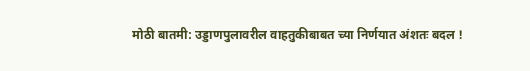मोठी बातमी: उड्डाणपुलावरील वाहतुकीबाबत च्या निर्णयात अंशतः बदल !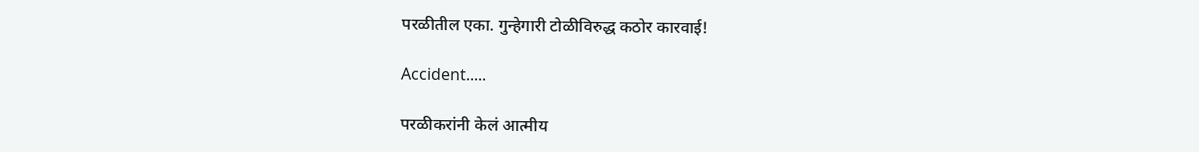परळीतील एका. गुन्हेगारी टोळीविरुद्ध कठोर कारवाई!

Accident.....

परळीकरांनी केलं आत्मीय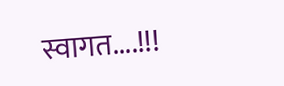स्वागत....!!!